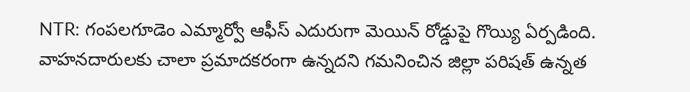NTR: గంపలగూడెం ఎమ్మార్వో ఆఫీస్ ఎదురుగా మెయిన్ రోడ్డుపై గొయ్యి ఏర్పడింది. వాహనదారులకు చాలా ప్రమాదకరంగా ఉన్నదని గమనించిన జిల్లా పరిషత్ ఉన్నత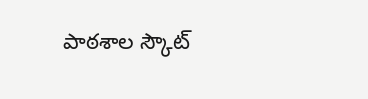పాఠశాల స్కౌట్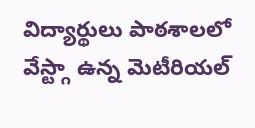విద్యార్థులు పాఠశాలలో వేస్ట్గా ఉన్న మెటీరియల్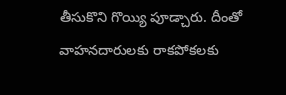తీసుకొని గొయ్యి పూడ్చారు. దీంతో వాహనదారులకు రాకపోకలకు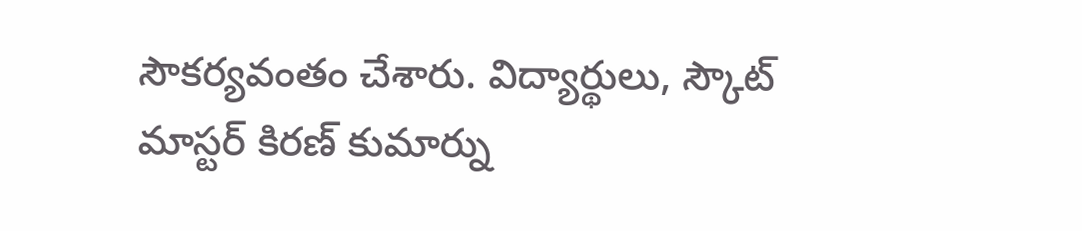సౌకర్యవంతం చేశారు. విద్యార్థులు, స్కౌట్ మాస్టర్ కిరణ్ కుమార్ను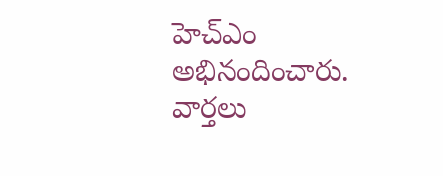హెచ్ఎం అభినందించారు.
వార్తలు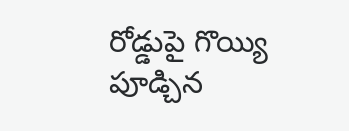రోడ్డుపై గొయ్యి పూడ్చిన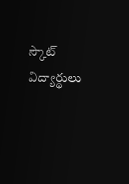స్కౌట్ విద్యార్థులు